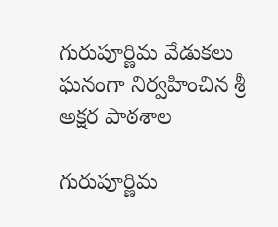గురుపూర్ణిమ వేడుకలు ఘనంగా నిర్వహించిన శ్రీ అక్షర పాఠశాల

గురుపూర్ణిమ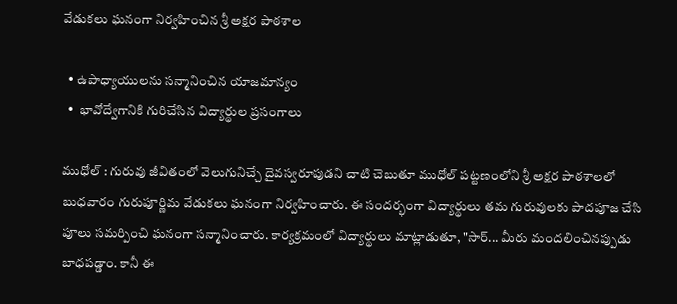వేడుకలు ఘనంగా నిర్వహించిన శ్రీ అక్షర పాఠశాల

  • ఉపాధ్యాయులను సన్మానించిన యాజమాన్యం
  •  భావోద్వేగానికి గురిచేసిన విద్యార్థుల ప్రసంగాలు

ముధోల్ : గురువు జీవితంలో వెలుగునిచ్చే దైవస్వరూపుడని చాటి చెబుతూ ముధోల్ పట్టణంలోని శ్రీ అక్షర పాఠశాలలో బుధవారం గురుపూర్ణిమ వేడుకలు ఘనంగా నిర్వహించారు. ఈ సందర్భంగా విద్యార్థులు తమ గురువులకు పాదపూజ చేసి పూలు సమర్పించి ఘనంగా సన్మానించారు. కార్యక్రమంలో విద్యార్థులు మాట్లాడుతూ, "సార్... మీరు మందలించినప్పుడు బాధపడ్డాం. కానీ ఈ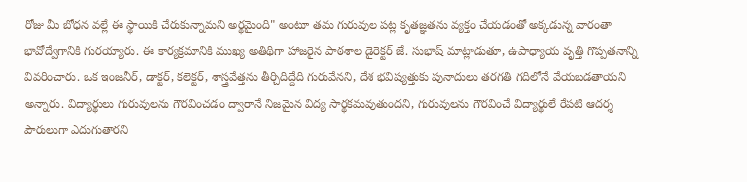రోజు మీ బోధన వల్లే ఈ స్థాయికి చేరుకున్నామని అర్థమైంది" అంటూ తమ గురువుల పట్ల కృతజ్ఞతను వ్యక్తం చేయడంతో అక్కడున్న వారంతా భావోద్వేగానికి గురయ్యారు. ఈ కార్యక్రమానికి ముఖ్య అతిథిగా హాజరైన పాఠశాల డైరెక్టర్ జే. సుభాష్ మాట్లాడుతూ, ఉపాధ్యాయ వృత్తి గొప్పతనాన్ని వివరించారు. ఒక ఇంజనీర్‌, డాక్టర్‌, కలెక్టర్‌, శాస్త్రవేత్తను తీర్చిదిద్దేది గురువేనని, దేశ భవిష్యత్తుకు పునాదులు తరగతి గదిలోనే వేయబడతాయని అన్నారు. విద్యార్థులు గురువులను గౌరవించడం ద్వారానే నిజమైన విద్య సార్థకమవుతుందని, గురువులను గౌరవించే విద్యార్థులే రేపటి ఆదర్శ పౌరులుగా ఎదుగుతారని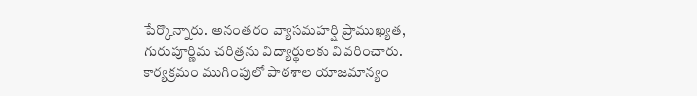పేర్కొన్నారు. అనంతరం వ్యాసమహర్షి ప్రాముఖ్యత, గురుపూర్ణిమ చరిత్రను విద్యార్థులకు వివరించారు. కార్యక్రమం ముగింపులో పాఠశాల యాజమాన్యం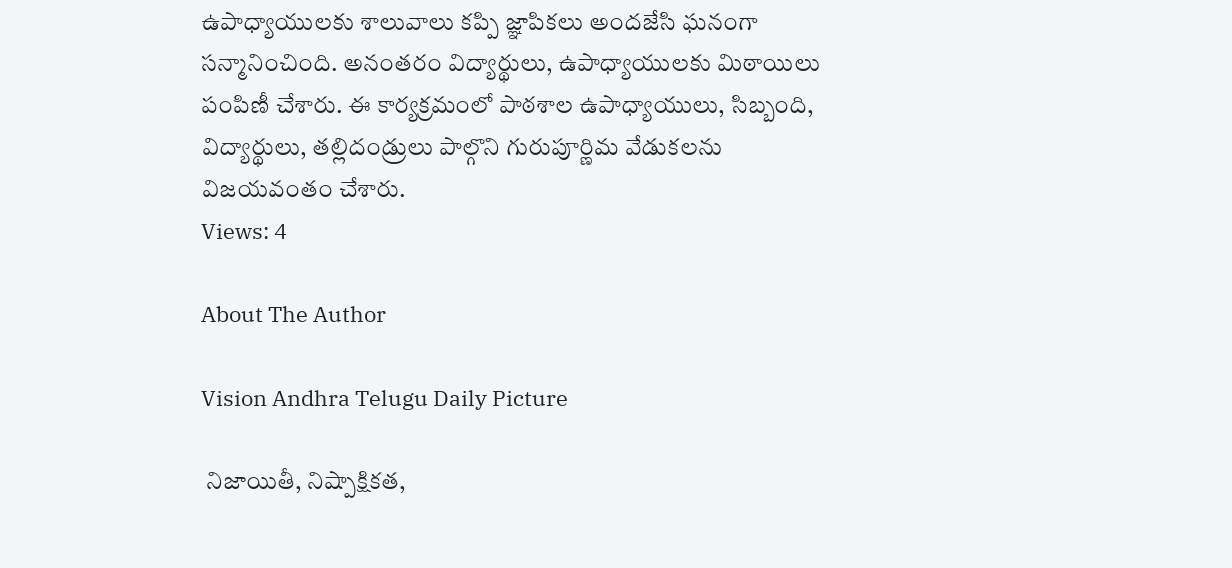ఉపాధ్యాయులకు శాలువాలు కప్పి జ్ఞాపికలు అందజేసి ఘనంగా సన్మానించింది. అనంతరం విద్యార్థులు, ఉపాధ్యాయులకు మిఠాయిలు పంపిణీ చేశారు. ఈ కార్యక్రమంలో పాఠశాల ఉపాధ్యాయులు, సిబ్బంది, విద్యార్థులు, తల్లిదండ్రులు పాల్గొని గురుపూర్ణిమ వేడుకలను విజయవంతం చేశారు.
Views: 4

About The Author

Vision Andhra Telugu Daily Picture

 నిజాయితీ, నిష్పాక్షికత,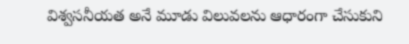విశ్వసనీయత అనే మూడు విలువలను ఆధారంగా చేసుకుని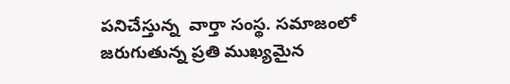పనిచేస్తున్న  వార్తా సంస్థ. సమాజంలో జరుగుతున్న ప్రతి ముఖ్యమైన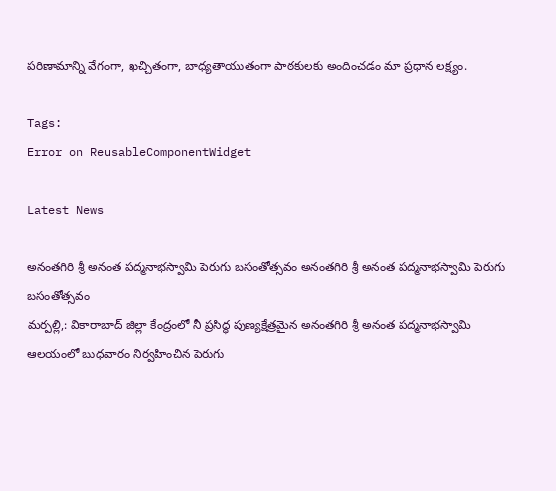పరిణామాన్ని వేగంగా, ఖచ్చితంగా, బాధ్యతాయుతంగా పాఠకులకు అందించడం మా ప్రధాన లక్ష్యం.

Tags:
Error on ReusableComponentWidget

Latest News

అనంతగిరి శ్రీ అనంత పద్మనాభస్వామి పెరుగు బసంతోత్సవం అనంతగిరి శ్రీ అనంత పద్మనాభస్వామి పెరుగు బసంతోత్సవం
మర్పల్లి,: వికారాబాద్ జిల్లా కేంద్రంలో నీ ప్రసిద్ధ పుణ్యక్షేత్రమైన అనంతగిరి శ్రీ అనంత పద్మనాభస్వామి ఆలయంలో బుధవారం నిర్వహించిన పెరుగు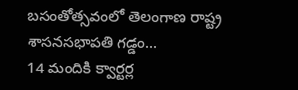బసంతోత్సవంలో తెలంగాణ రాష్ట్ర శాసనసభాపతి గడ్డం...
14 మందికి క్వార్టర్ల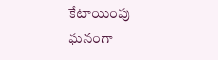కేటాయింపు
ఘనంగా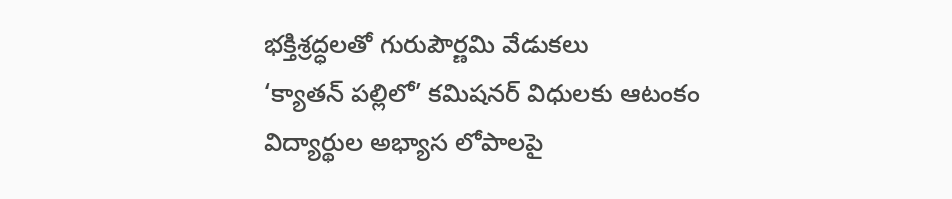భక్తిశ్రద్ధలతో గురుపౌర్ణమి వేడుకలు
‘క్యాతన్ పల్లిలో’ కమిషనర్ విధులకు ఆటంకం
విద్యార్థుల అభ్యాస లోపాలపై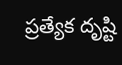ప్రత్యేక దృష్టి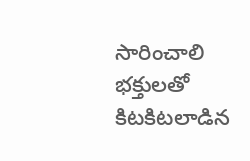సారించాలి
భక్తులతో కిటకిటలాడిన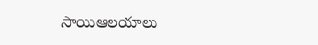సాయిఆలయాలు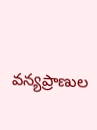వన్యప్రాణుల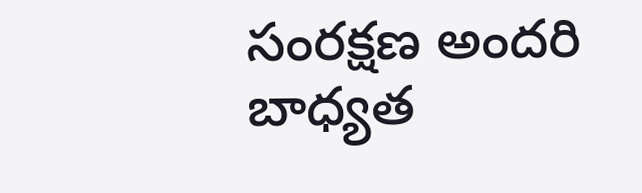సంరక్షణ అందరి బాధ్యత